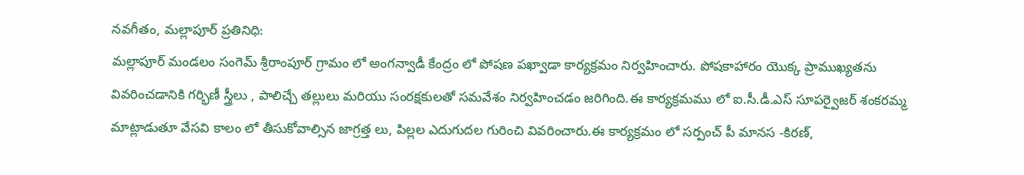నవగీతం, మల్లాపూర్ ప్రతినిధి:
మల్లాపూర్ మండలం సంగెమ్ శ్రీరాంపూర్ గ్రామం లో అంగన్వాడీ కేంద్రం లో పోషణ పఖ్వాడా కార్యక్రమం నిర్వహించారు. పోషకాహారం యొక్క ప్రాముఖ్యతను వివరించడానికి గర్భిణీ స్త్రీలు , పాలిచ్చే తల్లులు మరియు సంరక్షకులతో సమవేశం నిర్వహించడం జరిగింది.ఈ కార్యక్రమము లో ఐ.సీ.డీ.ఎస్ సూపర్వైజర్ శంకరమ్మ మాట్లాడుతూ వేసవి కాలం లో తీసుకోవాల్సిన జాగ్రత్త లు, పిల్లల ఎదుగుదల గురించి వివరించారు.ఈ కార్యక్రమం లో సర్పంచ్ పీ మానస -కిరణ్,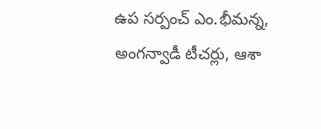ఉప సర్పంచ్ ఎం.భీమన్న, అంగన్వాడీ టీచర్లు, ఆశా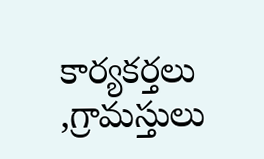కార్యకర్తలు ,గ్రామస్తులు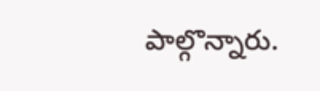పాల్గొన్నారు.